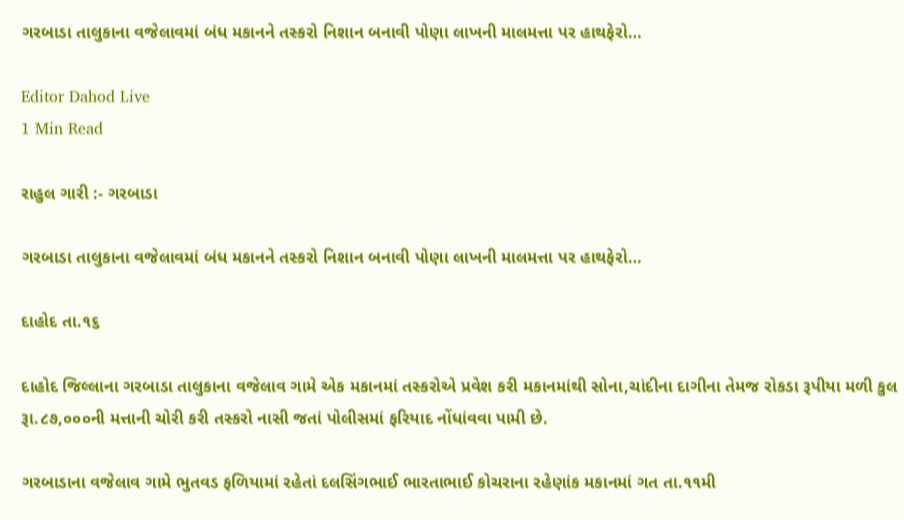ગરબાડા તાલુકાના વજેલાવમાં બંધ મકાનને તસ્કરો નિશાન બનાવી પોણા લાખની માલમત્તા પર હાથફેરો…

Editor Dahod Live
1 Min Read

રાહુલ ગારી :- ગરબાડા

ગરબાડા તાલુકાના વજેલાવમાં બંધ મકાનને તસ્કરો નિશાન બનાવી પોણા લાખની માલમત્તા પર હાથફેરો…

દાહોદ તા.૧૬

દાહોદ જિલ્લાના ગરબાડા તાલુકાના વજેલાવ ગામે એક મકાનમાં તસ્કરોએ પ્રવેશ કરી મકાનમાંથી સોના,ચાંદીના દાગીના તેમજ રોકડા રૂપીયા મળી કુલ રૂા.૮૭,૦૦૦ની મત્તાની ચોરી કરી તસ્કરો નાસી જતાં પોલીસમાં ફરિયાદ નોંધાંવવા પામી છે.

ગરબાડાના વજેલાવ ગામે ભુતવડ ફળિયામાં રહેતાં દલસિંગભાઈ ભારતાભાઈ કોચરાના રહેણાંક મકાનમાં ગત તા.૧૧મી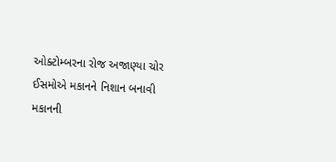ઓક્ટોમ્બરના રોજ અજાણ્યા ચોર ઈસમોએ મકાનને નિશાન બનાવી મકાનની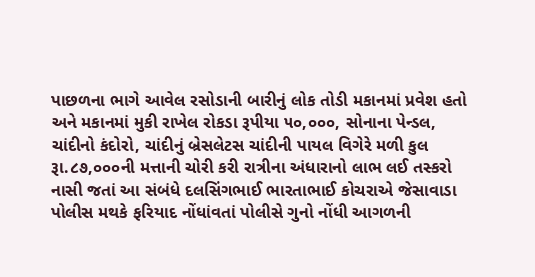પાછળના ભાગે આવેલ રસોડાની બારીનું લોક તોડી મકાનમાં પ્રવેશ હતો અને મકાનમાં મુકી રાખેલ રોકડા રૂપીયા ૫૦,૦૦૦, સોનાના પેન્ડલ, ચાંદીનો કંદોરો, ચાંદીનું બ્રેસલેટસ ચાંદીની પાયલ વિગેરે મળી કુલ રૂા.૮૭,૦૦૦ની મત્તાની ચોરી કરી રાત્રીના અંધારાનો લાભ લઈ તસ્કરો નાસી જતાં આ સંબંધે દલસિંગભાઈ ભારતાભાઈ કોચરાએ જેસાવાડા પોલીસ મથકે ફરિયાદ નોંધાંવતાં પોલીસે ગુનો નોંધી આગળની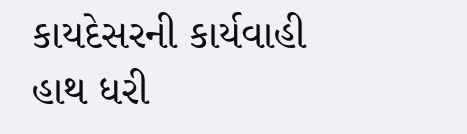કાયદેસરની કાર્યવાહી હાથ ધરી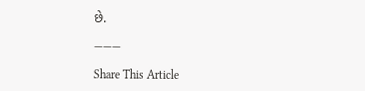છે.

———

Share This Article